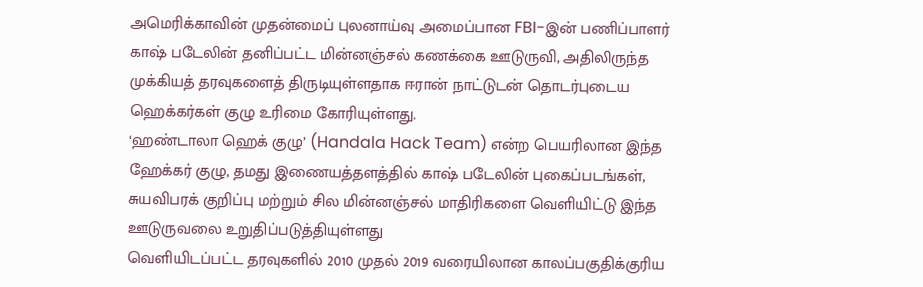அமெரிக்காவின் முதன்மைப் புலனாய்வு அமைப்பான FBI-இன் பணிப்பாளர் காஷ் படேலின் தனிப்பட்ட மின்னஞ்சல் கணக்கை ஊடுருவி, அதிலிருந்த முக்கியத் தரவுகளைத் திருடியுள்ளதாக ஈரான் நாட்டுடன் தொடர்புடைய ஹெக்கர்கள் குழு உரிமை கோரியுள்ளது.
‘ஹண்டாலா ஹெக் குழு’ (Handala Hack Team) என்ற பெயரிலான இந்த ஹேக்கர் குழு, தமது இணையத்தளத்தில் காஷ் படேலின் புகைப்படங்கள், சுயவிபரக் குறிப்பு மற்றும் சில மின்னஞ்சல் மாதிரிகளை வெளியிட்டு இந்த ஊடுருவலை உறுதிப்படுத்தியுள்ளது
வெளியிடப்பட்ட தரவுகளில் 2010 முதல் 2019 வரையிலான காலப்பகுதிக்குரிய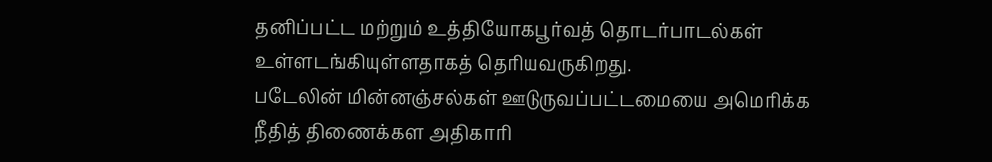தனிப்பட்ட மற்றும் உத்தியோகபூர்வத் தொடர்பாடல்கள் உள்ளடங்கியுள்ளதாகத் தெரியவருகிறது.
படேலின் மின்னஞ்சல்கள் ஊடுருவப்பட்டமையை அமெரிக்க நீதித் திணைக்கள அதிகாரி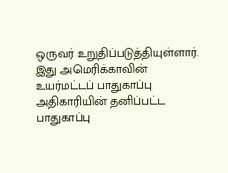ஒருவர் உறுதிப்படுத்தியுள்ளார். இது அமெரிக்காவின் உயர்மட்டப் பாதுகாப்பு அதிகாரியின் தனிப்பட்ட பாதுகாப்பு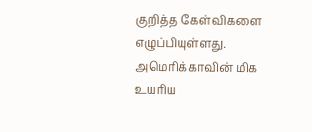குறித்த கேள்விகளை எழுப்பியுள்ளது.
அமெரிக்காவின் மிக உயரிய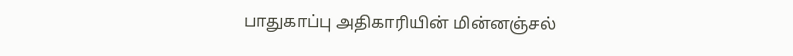பாதுகாப்பு அதிகாரியின் மின்னஞ்சல்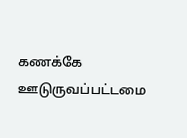கணக்கே ஊடுருவப்பட்டமை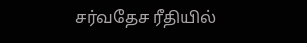சர்வதேச ரீதியில்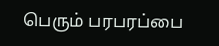பெரும் பரபரப்பை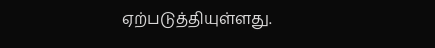ஏற்படுத்தியுள்ளது.